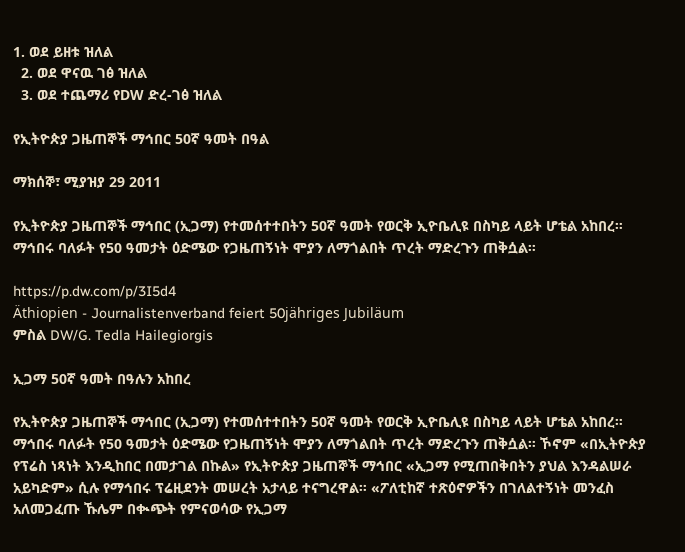1. ወደ ይዘቱ ዝለል
  2. ወደ ዋናዉ ገፅ ዝለል
  3. ወደ ተጨማሪ የDW ድረ-ገፅ ዝለል

የኢትዮጵያ ጋዜጠኞች ማኅበር 50ኛ ዓመት በዓል

ማክሰኞ፣ ሚያዝያ 29 2011

የኢትዮጵያ ጋዜጠኞች ማኅበር (ኢጋማ) የተመሰተተበትን 50ኛ ዓመት የወርቅ ኢዮቤሊዩ በስካይ ላይት ሆቴል አከበረ። ማኅበሩ ባለፉት የ50 ዓመታት ዕድሜው የጋዜጠኝነት ሞያን ለማጎልበት ጥረት ማድረጉን ጠቅሷል።

https://p.dw.com/p/3I5d4
Äthiopien - Journalistenverband feiert 50jähriges Jubiläum
ምስል DW/G. Tedla Hailegiorgis

ኢጋማ 50ኛ ዓመት በዓሉን አከበረ

የኢትዮጵያ ጋዜጠኞች ማኅበር (ኢጋማ) የተመሰተተበትን 50ኛ ዓመት የወርቅ ኢዮቤሊዩ በስካይ ላይት ሆቴል አከበረ። ማኅበሩ ባለፉት የ50 ዓመታት ዕድሜው የጋዜጠኝነት ሞያን ለማጎልበት ጥረት ማድረጉን ጠቅሷል። ኾኖም «በኢትዮጵያ የፕሬስ ነጻነት እንዲከበር በመታገል በኩል» የኢትዮጵያ ጋዜጠኞች ማኅበር «ኢጋማ የሚጠበቅበትን ያህል እንዳልሠራ አይካድም» ሲሉ የማኅበሩ ፕሬዚደንት መሠረት አታላይ ተናግረዋል። «ፖለቲከኛ ተጽዕኖዎችን በገለልተኝነት መንፈስ አለመጋፈጡ ኹሌም በቊጭት የምናወሳው የኢጋማ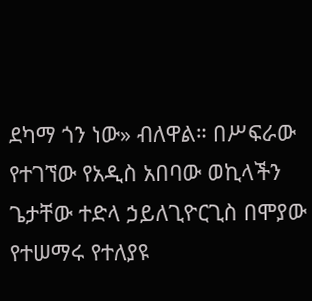ደካማ ጎን ነው» ብለዋል። በሥፍራው የተገኘው የአዲስ አበባው ወኪላችን ጌታቸው ተድላ ኃይለጊዮርጊስ በሞያው የተሠማሩ የተለያዩ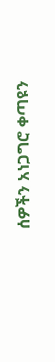ሰዎችን አነጋግሮ ቀጣዩን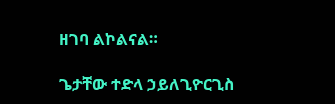ዘገባ ልኮልናል።

ጌታቸው ተድላ ኃይለጊዮርጊስ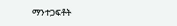ማንተጋፍቶት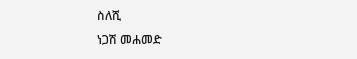ስለሺ
ነጋሽ መሐመድ